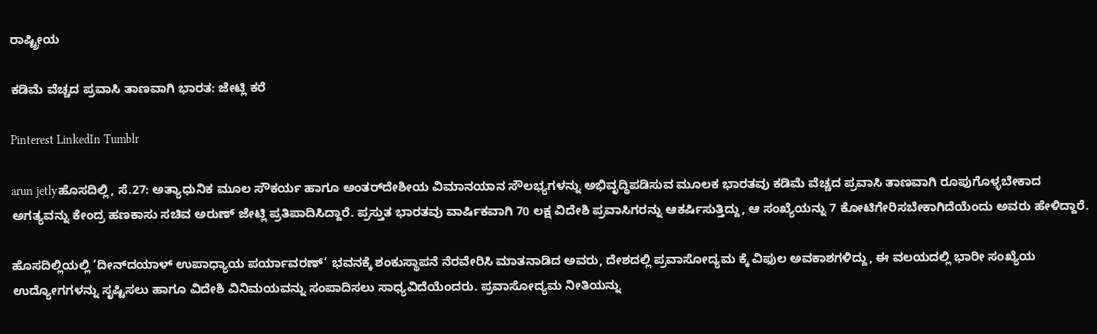ರಾಷ್ಟ್ರೀಯ

ಕಡಿಮೆ ವೆಚ್ಚದ ಪ್ರವಾಸಿ ತಾಣವಾಗಿ ಭಾರತ: ಜೇಟ್ಲಿ ಕರೆ

Pinterest LinkedIn Tumblr

arun jetlyಹೊಸದಿಲ್ಲಿ, ಸೆ.27: ಅತ್ಯಾಧುನಿಕ ಮೂಲ ಸೌಕರ್ಯ ಹಾಗೂ ಅಂತರ್‌ದೇಶೀಯ ವಿಮಾನಯಾನ ಸೌಲಭ್ಯಗಳನ್ನು ಅಭಿವೃದ್ಧಿಪಡಿಸುವ ಮೂಲಕ ಭಾರತವು ಕಡಿಮೆ ವೆಚ್ಚದ ಪ್ರವಾಸಿ ತಾಣವಾಗಿ ರೂಪುಗೊಳ್ಳಬೇಕಾದ ಅಗತ್ಯವನ್ನು ಕೇಂದ್ರ ಹಣಕಾಸು ಸಚಿವ ಅರುಣ್ ಜೇಟ್ಲಿ ಪ್ರತಿಪಾದಿಸಿದ್ದಾರೆ. ಪ್ರಸ್ತುತ ಭಾರತವು ವಾರ್ಷಿಕವಾಗಿ 70 ಲಕ್ಷ ವಿದೇಶಿ ಪ್ರವಾಸಿಗರನ್ನು ಆಕರ್ಷಿಸುತ್ತಿದ್ದು, ಆ ಸಂಖ್ಯೆಯನ್ನು 7 ಕೋಟಿಗೇರಿಸಬೇಕಾಗಿದೆಯೆಂದು ಅವರು ಹೇಳಿದ್ದಾರೆ.

ಹೊಸದಿಲ್ಲಿಯಲ್ಲಿ ‘ದೀನ್‌ದಯಾಳ್ ಉಪಾಧ್ಯಾಯ ಪರ್ಯಾವರಣ್’ ಭವನಕ್ಕೆ ಶಂಕುಸ್ಥಾಪನೆ ನೆರವೇರಿಸಿ ಮಾತನಾಡಿದ ಅವರು, ದೇಶದಲ್ಲಿ ಪ್ರವಾಸೋದ್ಯಮ ಕ್ಕೆ ವಿಫುಲ ಅವಕಾಶಗಳಿದ್ದು, ಈ ವಲಯದಲ್ಲಿ ಭಾರೀ ಸಂಖ್ಯೆಯ ಉದ್ಯೋಗಗಳನ್ನು ಸೃಷ್ಟಿಸಲು ಹಾಗೂ ವಿದೇಶಿ ವಿನಿಮಯವನ್ನು ಸಂಪಾದಿಸಲು ಸಾಧ್ಯವಿದೆಯೆಂದರು. ಪ್ರವಾಸೋದ್ಯಮ ನೀತಿಯನ್ನು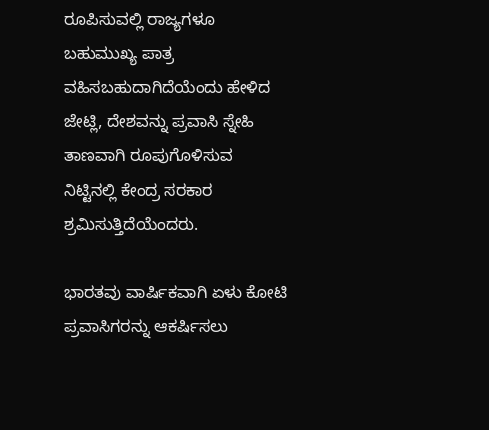ರೂಪಿಸುವಲ್ಲಿ ರಾಜ್ಯಗಳೂ ಬಹುಮುಖ್ಯ ಪಾತ್ರ ವಹಿಸಬಹುದಾಗಿದೆಯೆಂದು ಹೇಳಿದ ಜೇಟ್ಲಿ, ದೇಶವನ್ನು ಪ್ರವಾಸಿ ಸ್ನೇಹಿ ತಾಣವಾಗಿ ರೂಪುಗೊಳಿಸುವ ನಿಟ್ಟಿನಲ್ಲಿ ಕೇಂದ್ರ ಸರಕಾರ ಶ್ರಮಿಸುತ್ತಿದೆಯೆಂದರು.

ಭಾರತವು ವಾರ್ಷಿಕವಾಗಿ ಏಳು ಕೋಟಿ ಪ್ರವಾಸಿಗರನ್ನು ಆಕರ್ಷಿಸಲು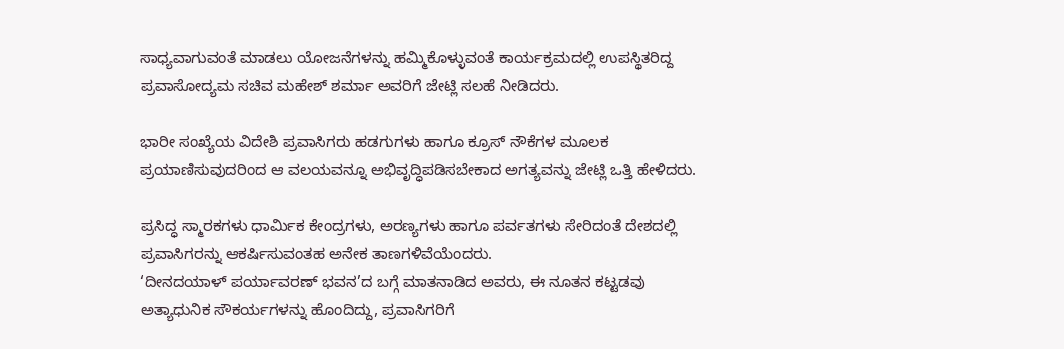ಸಾಧ್ಯವಾಗುವಂತೆ ಮಾಡಲು ಯೋಜನೆಗಳನ್ನು ಹಮ್ಮಿಕೊಳ್ಳುವಂತೆ ಕಾರ್ಯಕ್ರಮದಲ್ಲಿ ಉಪಸ್ಥಿತರಿದ್ದ ಪ್ರವಾಸೋದ್ಯಮ ಸಚಿವ ಮಹೇಶ್ ಶರ್ಮಾ ಅವರಿಗೆ ಜೇಟ್ಲಿ ಸಲಹೆ ನೀಡಿದರು.

ಭಾರೀ ಸಂಖ್ಯೆಯ ವಿದೇಶಿ ಪ್ರವಾಸಿಗರು ಹಡಗುಗಳು ಹಾಗೂ ಕ್ರೂಸ್ ನೌಕೆಗಳ ಮೂಲಕ ಪ್ರಯಾಣಿಸುವುದರಿಂದ ಆ ವಲಯವನ್ನೂ ಅಭಿವೃದ್ಧಿಪಡಿಸಬೇಕಾದ ಅಗತ್ಯವನ್ನು ಜೇಟ್ಲಿ ಒತ್ತಿ ಹೇಳಿದರು.

ಪ್ರಸಿದ್ಧ ಸ್ಮಾರಕಗಳು ಧಾರ್ಮಿಕ ಕೇಂದ್ರಗಳು, ಅರಣ್ಯಗಳು ಹಾಗೂ ಪರ್ವತಗಳು ಸೇರಿದಂತೆ ದೇಶದಲ್ಲಿ ಪ್ರವಾಸಿಗರನ್ನು ಆಕರ್ಷಿಸುವಂತಹ ಅನೇಕ ತಾಣಗಳಿವೆಯೆಂದರು.
‘ದೀನದಯಾಳ್ ಪರ್ಯಾವರಣ್ ಭವನ’ದ ಬಗ್ಗೆ ಮಾತನಾಡಿದ ಅವರು, ಈ ನೂತನ ಕಟ್ಟಡವು ಅತ್ಯಾಧುನಿಕ ಸೌಕರ್ಯಗಳನ್ನು ಹೊಂದಿದ್ದು, ಪ್ರವಾಸಿಗರಿಗೆ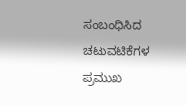ಸಂಬಂಧಿಸಿದ ಚಟುವಟಿಕೆಗಳ ಪ್ರಮುಖ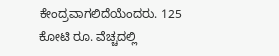ಕೇಂದ್ರವಾಗಲಿದೆಯೆಂದರು. 125 ಕೋಟಿ ರೂ. ವೆಚ್ಚದಲ್ಲಿ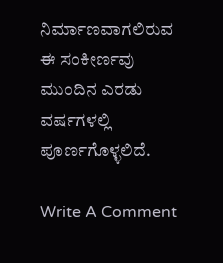ನಿರ್ಮಾಣವಾಗಲಿರುವ ಈ ಸಂಕೀರ್ಣವು ಮುಂದಿನ ಎರಡು ವರ್ಷಗಳಲ್ಲಿ ಪೂರ್ಣಗೊಳ್ಳಲಿದೆ.

Write A Comment